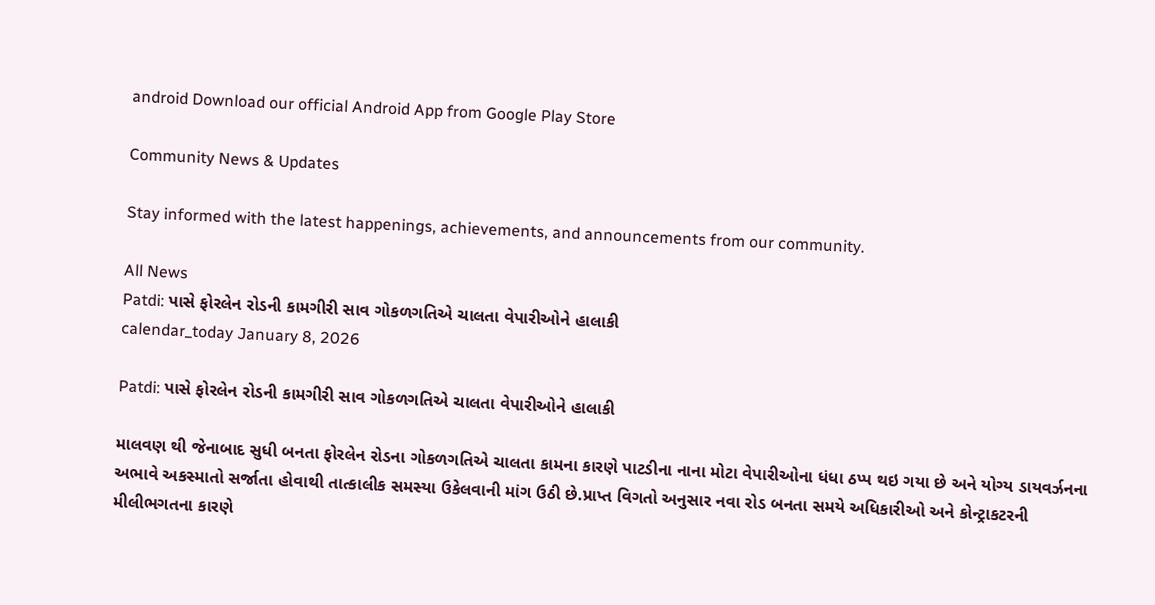android Download our official Android App from Google Play Store

Community News & Updates

Stay informed with the latest happenings, achievements, and announcements from our community.

All News
Patdi: પાસે ફોરલેન રોડની કામગીરી સાવ ગોકળગતિએ ચાલતા વેપારીઓને હાલાકી
calendar_today January 8, 2026

Patdi: પાસે ફોરલેન રોડની કામગીરી સાવ ગોકળગતિએ ચાલતા વેપારીઓને હાલાકી

માલવણ થી જેનાબાદ સુધી બનતા ફોરલેન રોડના ગોકળગતિએ ચાલતા કામના કારણે પાટડીના નાના મોટા વેપારીઓના ધંધા ઠપ્પ થઇ ગયા છે અને યોગ્ય ડાયવર્ઝનના અભાવે અકસ્માતો સર્જાતા હોવાથી તાત્કાલીક સમસ્યા ઉકેલવાની માંગ ઉઠી છે.પ્રાપ્ત વિગતો અનુસાર નવા રોડ બનતા સમયે અધિકારીઓ અને કોન્ટ્રાકટરની મીલીભગતના કારણે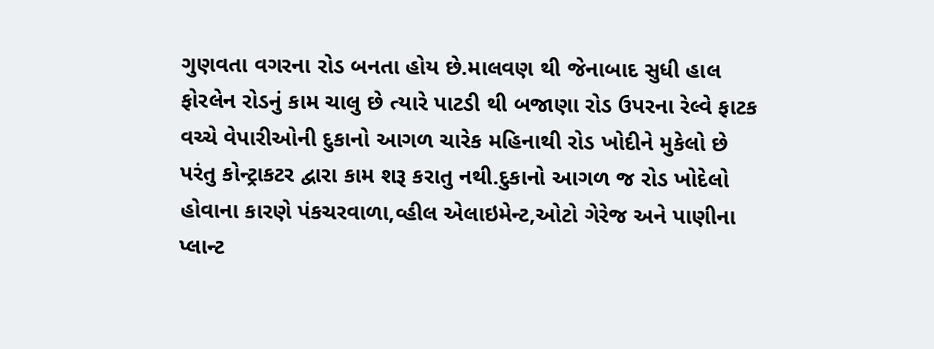ગુણવતા વગરના રોડ બનતા હોય છે.માલવણ થી જેનાબાદ સુધી હાલ ફોરલેન રોડનું કામ ચાલુ છે ત્યારે પાટડી થી બજાણા રોડ ઉપરના રેલ્વે ફાટક વચ્ચે વેપારીઓની દુકાનો આગળ ચારેક મહિનાથી રોડ ખોદીને મુકેલો છે પરંતુ કોન્ટ્રાકટર દ્વારા કામ શરૂ કરાતુ નથી.દુકાનો આગળ જ રોડ ખોદેલો હોવાના કારણે પંકચરવાળા,વ્હીલ એલાઇમેન્ટ,ઓટો ગેરેજ અને પાણીના પ્લાન્ટ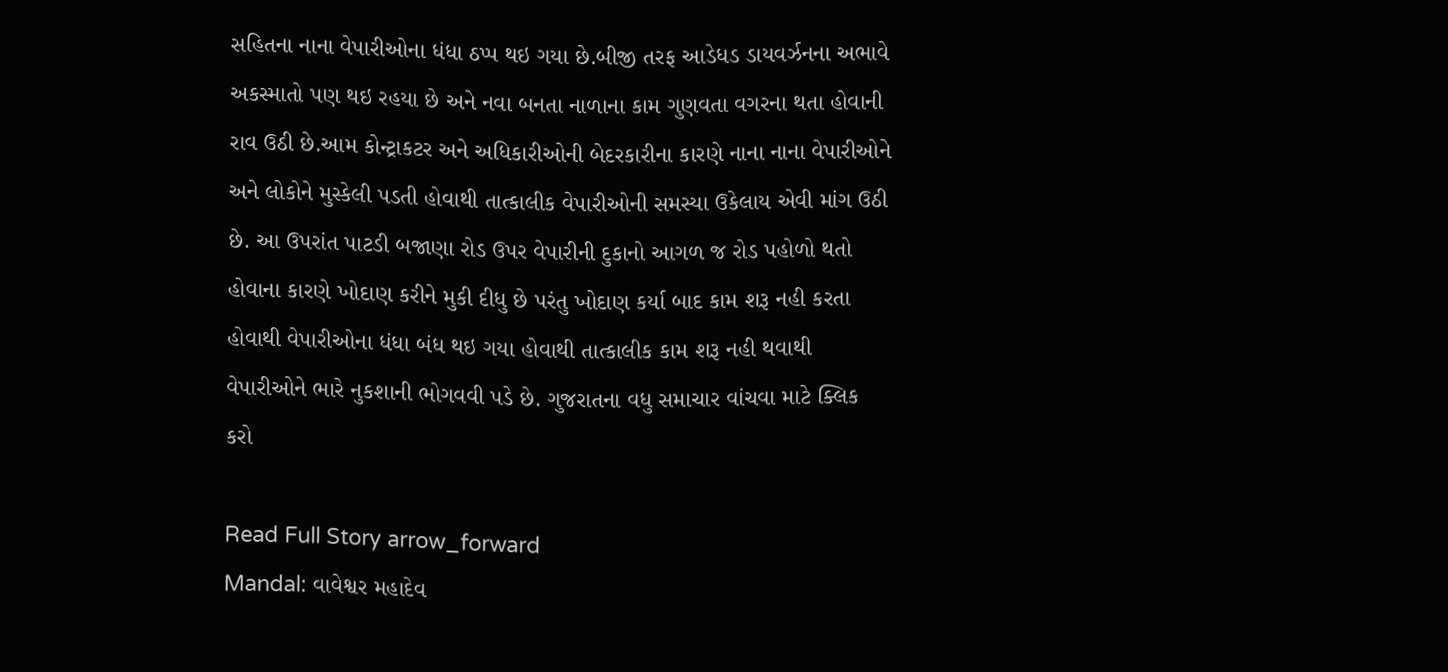સહિતના નાના વેપારીઓના ધંધા ઠપ્પ થઇ ગયા છે.બીજી તરફ આડેધડ ડાયવર્ઝનના અભાવે અકસ્માતો પણ થઇ રહયા છે અને નવા બનતા નાળાના કામ ગુણવતા વગરના થતા હોવાની રાવ ઉઠી છે.આમ કોન્ટ્રાકટર અને અધિકારીઓની બેદરકારીના કારણે નાના નાના વેપારીઓને અને લોકોને મુસ્કેલી પડતી હોવાથી તાત્કાલીક વેપારીઓની સમસ્યા ઉકેલાય એવી માંગ ઉઠી છે. આ ઉપરાંત પાટડી બજાણા રોડ ઉપર વેપારીની દુકાનો આગળ જ રોડ પહોળો થતો હોવાના કારણે ખોદાણ કરીને મુકી દીધુ છે પરંતુ ખોદાણ કર્યા બાદ કામ શરૂ નહી કરતા હોવાથી વેપારીઓના ધંધા બંધ થઇ ગયા હોવાથી તાત્કાલીક કામ શરૂ નહી થવાથી વેપારીઓને ભારે નુકશાની ભોગવવી પડે છે. ગુજરાતના વધુ સમાચાર વાંચવા માટે ક્લિક કરો

Read Full Story arrow_forward
Mandal: વાવેશ્વર મહાદેવ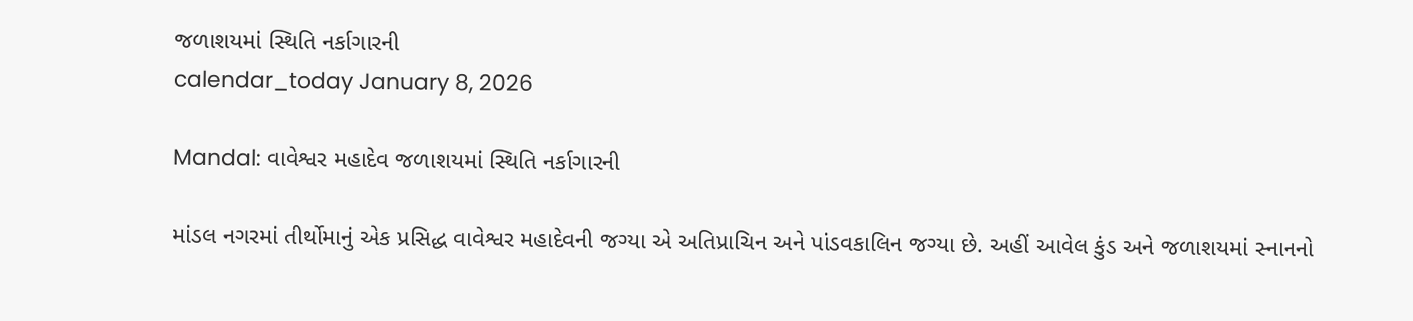જળાશયમાં સ્થિતિ નર્કાગારની
calendar_today January 8, 2026

Mandal: વાવેશ્વર મહાદેવ જળાશયમાં સ્થિતિ નર્કાગારની

માંડલ નગરમાં તીર્થોમાનું એક પ્રસિદ્ધ વાવેશ્વર મહાદેવની જગ્યા એ અતિપ્રાચિન અને પાંડવકાલિન જગ્યા છે. અહીં આવેલ કુંડ અને જળાશયમાં સ્નાનનો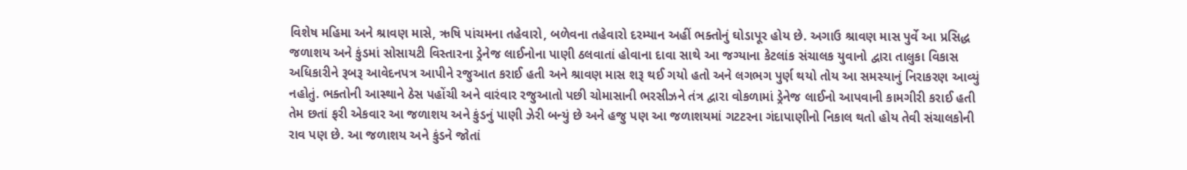વિશેષ મહિમા અને શ્રાવણ માસે, ઋષિ પાંચમના તહેવારો, બળેવના તહેવારો દરમ્યાન અહીં ભક્તોનું ઘોડાપૂર હોય છે. અગાઉ શ્રાવણ માસ પુર્વે આ પ્રસિદ્ધ જળાશય અને કુંડમાં સોસાયટી વિસ્તારના ડ્રેનેજ લાઈનોના પાણી ઠલવાતાં હોવાના દાવા સાથે આ જગ્યાના કેટલાંક સંચાલક યુવાનો દ્વારા તાલુકા વિકાસ અધિકારીને રૂબરૂ આવેદનપત્ર આપીને રજુઆત કરાઈ હતી અને શ્રાવણ માસ શરૂ થઈ ગયો હતો અને લગભગ પુર્ણ થયો તોય આ સમસ્યાનું નિરાકરણ આવ્યું નહોતું. ભક્તોની આસ્થાને ઠેસ પહોંચી અને વારંવાર રજુઆતો પછી ચોમાસાની ભરસીઝને તંત્ર દ્વારા વોકળામાં ડ્રેનેજ લાઈનો આપવાની કામગીરી કરાઈ હતી તેમ છતાં ફરી એકવાર આ જળાશય અને કુંડનું પાણી ઝેરી બન્યું છે અને હજુ પણ આ જળાશયમાં ગટટરના ગંદાપાણીનો નિકાલ થતો હોય તેવી સંચાલકોની રાવ પણ છે. આ જળાશય અને કુંડને જોતાં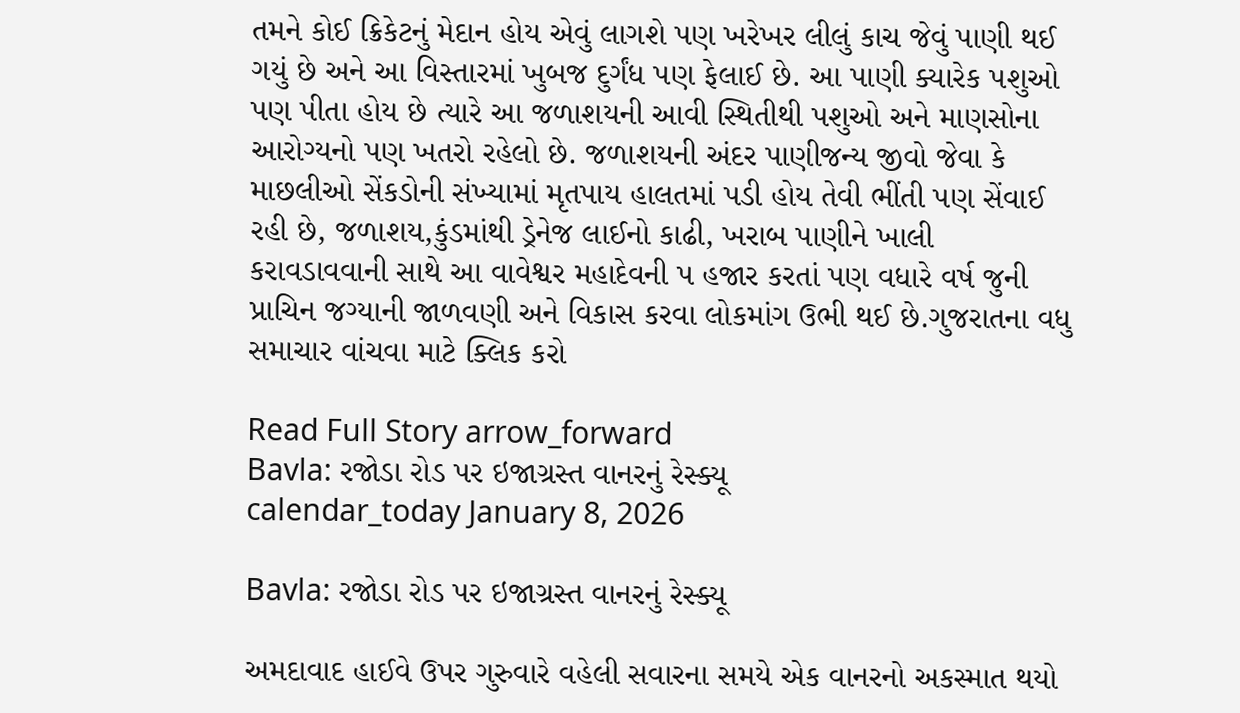તમને કોઈ ક્રિકેટનું મેદાન હોય એવું લાગશે પણ ખરેખર લીલું કાચ જેવું પાણી થઈ ગયું છે અને આ વિસ્તારમાં ખુબજ દુર્ગંધ પણ ફેલાઈ છે. આ પાણી ક્યારેક પશુઓ પણ પીતા હોય છે ત્યારે આ જળાશયની આવી સ્થિતીથી પશુઓ અને માણસોના આરોગ્યનો પણ ખતરો રહેલો છે. જળાશયની અંદર પાણીજન્ય જીવો જેવા કે માછલીઓ સેંકડોની સંખ્યામાં મૃતપાય હાલતમાં પડી હોય તેવી ભીંતી પણ સેંવાઈ રહી છે, જળાશય,કુંડમાંથી ડ્રેનેજ લાઈનો કાઢી, ખરાબ પાણીને ખાલી કરાવડાવવાની સાથે આ વાવેશ્વર મહાદેવની પ હજાર કરતાં પણ વધારે વર્ષ જુની પ્રાચિન જગ્યાની જાળવણી અને વિકાસ કરવા લોકમાંગ ઉભી થઈ છે.ગુજરાતના વધુ સમાચાર વાંચવા માટે ક્લિક કરો

Read Full Story arrow_forward
Bavla: રજોડા રોડ પર ઇજાગ્રસ્ત વાનરનું રેસ્ક્યૂ
calendar_today January 8, 2026

Bavla: રજોડા રોડ પર ઇજાગ્રસ્ત વાનરનું રેસ્ક્યૂ

અમદાવાદ હાઈવે ઉપર ગુરુવારે વહેલી સવારના સમયે એક વાનરનો અકસ્માત થયો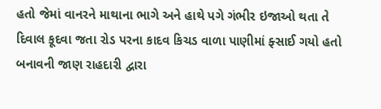હતો જેમાં વાનરને માથાના ભાગે અને હાથે પગે ગંભીર ઇજાઓ થતા તે દિવાલ કૂદવા જતા રોડ પરના કાદવ કિચડ વાળા પાણીમાં ફ્સાઈ ગયો હતો બનાવની જાણ રાહદારી દ્વારા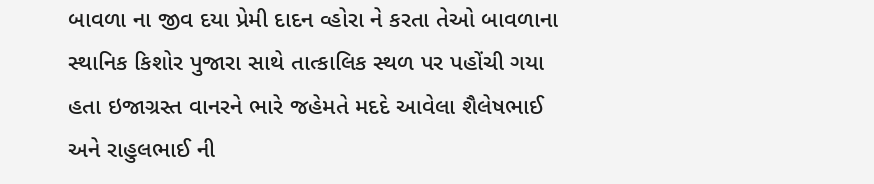બાવળા ના જીવ દયા પ્રેમી દાદન વ્હોરા ને કરતા તેઓ બાવળાના સ્થાનિક કિશોર પુજારા સાથે તાત્કાલિક સ્થળ પર પહોંચી ગયા હતા ઇજાગ્રસ્ત વાનરને ભારે જહેમતે મદદે આવેલા શૈલેષભાઈ અને રાહુલભાઈ ની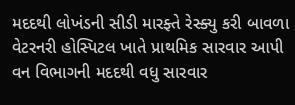મદદથી લોખંડની સીડી મારફ્તે રેસ્ક્યુ કરી બાવળા વેટરનરી હોસ્પિટલ ખાતે પ્રાથમિક સારવાર આપી વન વિભાગની મદદથી વધુ સારવાર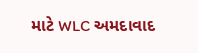માટે WLC અમદાવાદ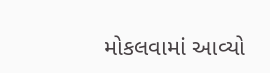મોકલવામાં આવ્યો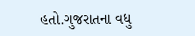હતો.ગુજરાતના વધુ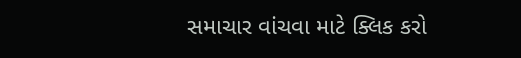સમાચાર વાંચવા માટે ક્લિક કરો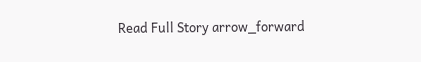Read Full Story arrow_forward